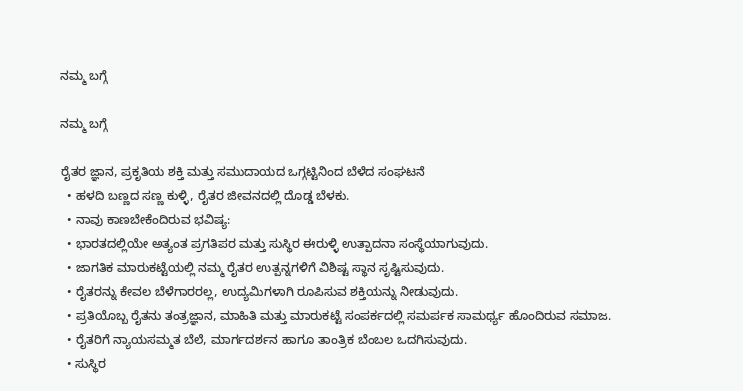ನಮ್ಮ ಬಗ್ಗೆ

ನಮ್ಮ ಬಗ್ಗೆ

ರೈತರ ಜ್ಞಾನ, ಪ್ರಕೃತಿಯ ಶಕ್ತಿ ಮತ್ತು ಸಮುದಾಯದ ಒಗ್ಗಟ್ಟಿನಿಂದ ಬೆಳೆದ ಸಂಘಟನೆ
  • ಹಳದಿ ಬಣ್ಣದ ಸಣ್ಣ ಕುಳ್ಳಿ, ರೈತರ ಜೀವನದಲ್ಲಿ ದೊಡ್ಡ ಬೆಳಕು.
  • ನಾವು ಕಾಣಬೇಕೆಂದಿರುವ ಭವಿಷ್ಯ:
  • ಭಾರತದಲ್ಲಿಯೇ ಅತ್ಯಂತ ಪ್ರಗತಿಪರ ಮತ್ತು ಸುಸ್ಥಿರ ಈರುಳ್ಳಿ ಉತ್ಪಾದನಾ ಸಂಸ್ಥೆಯಾಗುವುದು.
  • ಜಾಗತಿಕ ಮಾರುಕಟ್ಟೆಯಲ್ಲಿ ನಮ್ಮ ರೈತರ ಉತ್ಪನ್ನಗಳಿಗೆ ವಿಶಿಷ್ಟ ಸ್ಥಾನ ಸೃಷ್ಟಿಸುವುದು.
  • ರೈತರನ್ನು ಕೇವಲ ಬೆಳೆಗಾರರಲ್ಲ, ಉದ್ಯಮಿಗಳಾಗಿ ರೂಪಿಸುವ ಶಕ್ತಿಯನ್ನು ನೀಡುವುದು.
  • ಪ್ರತಿಯೊಬ್ಬ ರೈತನು ತಂತ್ರಜ್ಞಾನ, ಮಾಹಿತಿ ಮತ್ತು ಮಾರುಕಟ್ಟೆ ಸಂಪರ್ಕದಲ್ಲಿ ಸಮರ್ಪಕ ಸಾಮರ್ಥ್ಯ ಹೊಂದಿರುವ ಸಮಾಜ.
  • ರೈತರಿಗೆ ನ್ಯಾಯಸಮ್ಮತ ಬೆಲೆ, ಮಾರ್ಗದರ್ಶನ ಹಾಗೂ ತಾಂತ್ರಿಕ ಬೆಂಬಲ ಒದಗಿಸುವುದು.
  • ಸುಸ್ಥಿರ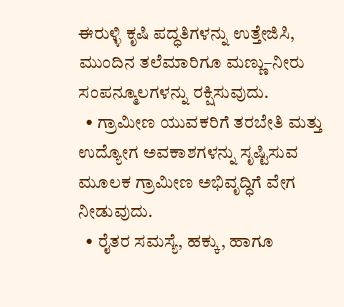ಈರುಳ್ಳಿ ಕೃಷಿ ಪದ್ಧತಿಗಳನ್ನು ಉತ್ತೇಜಿಸಿ, ಮುಂದಿನ ತಲೆಮಾರಿಗೂ ಮಣ್ಣು–ನೀರು ಸಂಪನ್ಮೂಲಗಳನ್ನು ರಕ್ಷಿಸುವುದು.
  • ಗ್ರಾಮೀಣ ಯುವಕರಿಗೆ ತರಬೇತಿ ಮತ್ತು ಉದ್ಯೋಗ ಅವಕಾಶಗಳನ್ನು ಸೃಷ್ಟಿಸುವ ಮೂಲಕ ಗ್ರಾಮೀಣ ಅಭಿವೃದ್ಧಿಗೆ ವೇಗ ನೀಡುವುದು.
  • ರೈತರ ಸಮಸ್ಯೆ, ಹಕ್ಕು, ಹಾಗೂ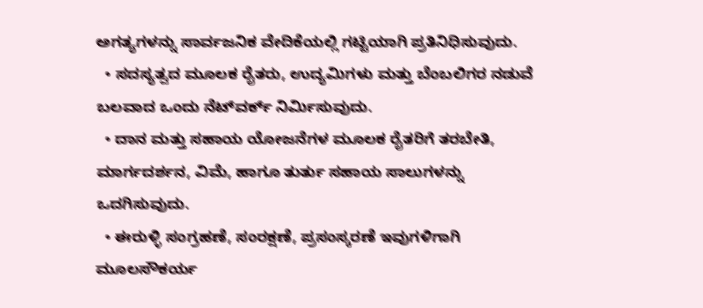ಅಗತ್ಯಗಳನ್ನು ಸಾರ್ವಜನಿಕ ವೇದಿಕೆಯಲ್ಲಿ ಗಟ್ಟಿಯಾಗಿ ಪ್ರತಿನಿಧಿಸುವುದು.
  • ಸದಸ್ಯತ್ವದ ಮೂಲಕ ರೈತರು, ಉದ್ಯಮಿಗಳು ಮತ್ತು ಬೆಂಬಲಿಗರ ನಡುವೆ ಬಲವಾದ ಒಂದು ನೆಟ್‌ವರ್ಕ್ ನಿರ್ಮಿಸುವುದು.
  • ದಾನ ಮತ್ತು ಸಹಾಯ ಯೋಜನೆಗಳ ಮೂಲಕ ರೈತರಿಗೆ ತರಬೇತಿ, ಮಾರ್ಗದರ್ಶನ, ವಿಮೆ, ಹಾಗೂ ತುರ್ತು ಸಹಾಯ ಸಾಲುಗಳನ್ನು ಒದಗಿಸುವುದು.
  • ಈರುಳ್ಳಿ ಸಂಗ್ರಹಣೆ, ಸಂರಕ್ಷಣೆ, ಪ್ರಸಂಸ್ಕರಣೆ ಇವುಗಳಿಗಾಗಿ ಮೂಲಸೌಕರ್ಯ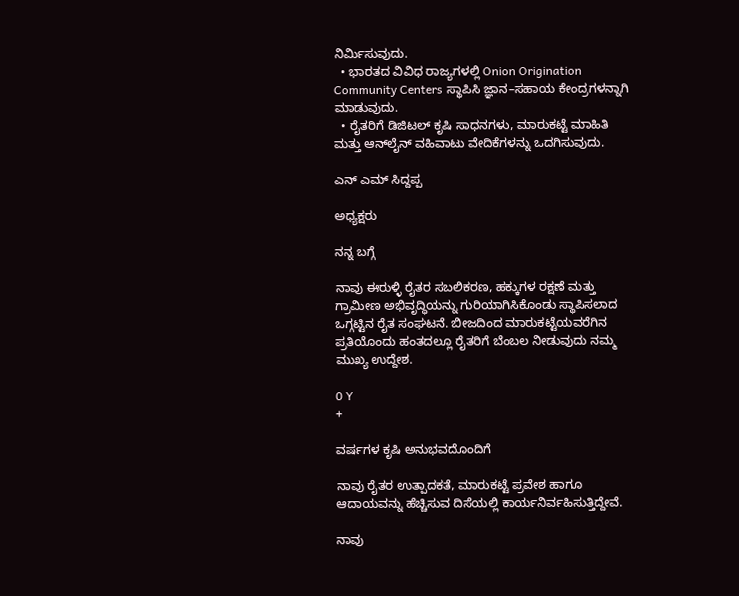ನಿರ್ಮಿಸುವುದು.
  • ಭಾರತದ ವಿವಿಧ ರಾಜ್ಯಗಳಲ್ಲಿ Onion Origination Community Centers ಸ್ಥಾಪಿಸಿ ಜ್ಞಾನ–ಸಹಾಯ ಕೇಂದ್ರಗಳನ್ನಾಗಿ ಮಾಡುವುದು.
  • ರೈತರಿಗೆ ಡಿಜಿಟಲ್ ಕೃಷಿ ಸಾಧನಗಳು, ಮಾರುಕಟ್ಟೆ ಮಾಹಿತಿ ಮತ್ತು ಆನ್‌ಲೈನ್ ವಹಿವಾಟು ವೇದಿಕೆಗಳನ್ನು ಒದಗಿಸುವುದು.

ಎನ್ ಎಮ್ ಸಿದ್ದಪ್ಪ

ಅಧ್ಯಕ್ಷರು

ನನ್ನ ಬಗ್ಗೆ

ನಾವು ಈರುಳ್ಳಿ ರೈತರ ಸಬಲಿಕರಣ, ಹಕ್ಕುಗಳ ರಕ್ಷಣೆ ಮತ್ತು ಗ್ರಾಮೀಣ ಅಭಿವೃದ್ಧಿಯನ್ನು ಗುರಿಯಾಗಿಸಿಕೊಂಡು ಸ್ಥಾಪಿಸಲಾದ ಒಗ್ಗಟ್ಟಿನ ರೈತ ಸಂಘಟನೆ. ಬೀಜದಿಂದ ಮಾರುಕಟ್ಟೆಯವರೆಗಿನ ಪ್ರತಿಯೊಂದು ಹಂತದಲ್ಲೂ ರೈತರಿಗೆ ಬೆಂಬಲ ನೀಡುವುದು ನಮ್ಮ ಮುಖ್ಯ ಉದ್ದೇಶ.

0 Y
+

ವರ್ಷಗಳ ಕೃಷಿ ಅನುಭವದೊಂದಿಗೆ

ನಾವು ರೈತರ ಉತ್ಪಾದಕತೆ, ಮಾರುಕಟ್ಟೆ ಪ್ರವೇಶ ಹಾಗೂ ಆದಾಯವನ್ನು ಹೆಚ್ಚಿಸುವ ದಿಸೆಯಲ್ಲಿ ಕಾರ್ಯನಿರ್ವಹಿಸುತ್ತಿದ್ದೇವೆ.

ನಾವು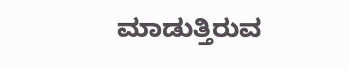ಮಾಡುತ್ತಿರುವ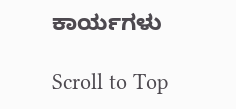ಕಾರ್ಯಗಳು

Scroll to Top